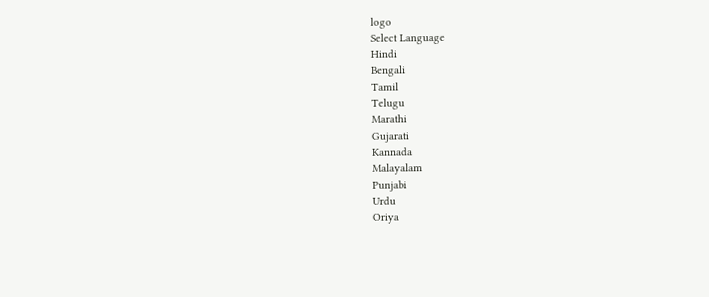logo
Select Language
Hindi
Bengali
Tamil
Telugu
Marathi
Gujarati
Kannada
Malayalam
Punjabi
Urdu
Oriya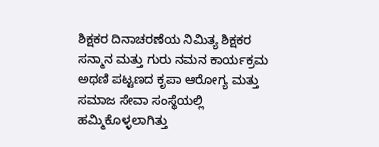ಶಿಕ್ಷಕರ ದಿನಾಚರಣೆಯ ನಿಮಿತ್ಯ ಶಿಕ್ಷಕರ ಸನ್ಮಾನ ಮತ್ತು ಗುರು ನಮನ ಕಾರ್ಯಕ್ರಮ ಅಥಣಿ ಪಟ್ಟಣದ ಕೃಪಾ ಆರೋಗ್ಯ ಮತ್ತು ಸಮಾಜ ಸೇವಾ ಸಂಸ್ಥೆಯಲ್ಲಿ ಹಮ್ಮಿಕೊಳ್ಳಲಾಗಿತ್ತು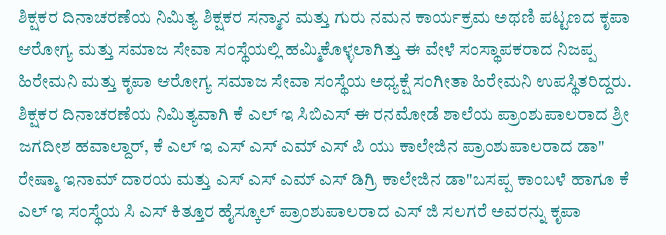ಶಿಕ್ಷಕರ ದಿನಾಚರಣೆಯ ನಿಮಿತ್ಯ ಶಿಕ್ಷಕರ ಸನ್ಮಾನ ಮತ್ತು ಗುರು ನಮನ ಕಾರ್ಯಕ್ರಮ ಅಥಣಿ ಪಟ್ಟಣದ ಕೃಪಾ ಆರೋಗ್ಯ ಮತ್ತು ಸಮಾಜ ಸೇವಾ ಸಂಸ್ಥೆಯಲ್ಲಿ ಹಮ್ಮಿಕೊಳ್ಳಲಾಗಿತ್ತು ಈ ವೇಳೆ ಸಂಸ್ಥಾಪಕರಾದ ‌ನಿಜಪ್ಪ ಹಿರೇಮನಿ ಮತ್ತು ಕೃಪಾ ಆರೋಗ್ಯ ಸಮಾಜ ಸೇವಾ ಸಂಸ್ಥೆಯ ಅಧ್ಯಕ್ಷೆ ಸಂಗೀತಾ ಹಿರೇಮನಿ ಉಪಸ್ಥಿತರಿದ್ದರು.
ಶಿಕ್ಷಕರ ದಿನಾಚರಣೆಯ ನಿಮಿತ್ಯವಾಗಿ ಕೆ ಎಲ್ ಇ ಸಿಬಿಎಸ್ ಈ ರನಮೋಡೆ ಶಾಲೆಯ ಪ್ರಾಂಶುಪಾಲರಾದ ಶ್ರೀ ಜಗದೀಶ ಹವಾಲ್ದಾರ್, ಕೆ ಎಲ್ ಇ ಎಸ್ ಎಸ್ ಎಮ್ ಎಸ್ ಪಿ ಯು ಕಾಲೇಜಿನ ಪ್ರಾಂಶುಪಾಲರಾದ ಡಾ" ರೇಷ್ಮಾ ಇನಾಮ್ ದಾರಯ ಮತ್ತು ಎಸ್ ಎಸ್ ಎಮ್ ಎಸ್ ಡಿಗ್ರಿ ಕಾಲೇಜಿನ ಡಾ"ಬಸಪ್ಪ ಕಾಂಬಳೆ ಹಾಗೂ ಕೆ ಎಲ್ ಇ ಸಂಸ್ಥೆಯ ಸಿ ಎಸ್ ಕಿತ್ತೂರ ಹೈಸ್ಕೂಲ್ ಪ್ರಾಂಶುಪಾಲರಾದ ಎಸ್ ಜಿ ಸಲಗರೆ ಅವರನ್ನು ಕೃಪಾ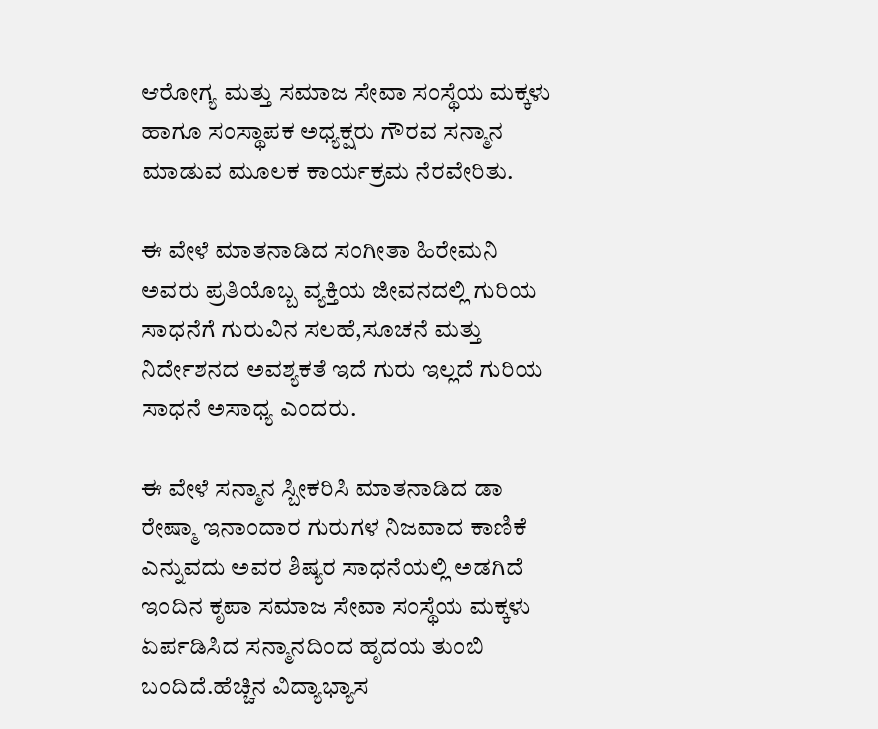ಆರೋಗ್ಯ ಮತ್ತು ಸಮಾಜ ಸೇವಾ ಸಂಸ್ಥೆಯ ಮಕ್ಕಳು‌ ಹಾಗೂ ಸಂಸ್ಥಾಪಕ ಅಧ್ಯಕ್ಷರು ಗೌರವ ಸನ್ಮಾನ ಮಾಡುವ ಮೂಲಕ ಕಾರ್ಯಕ್ರಮ ನೆರವೇರಿತು.

ಈ ವೇಳೆ ಮಾತನಾಡಿದ ಸಂಗೀತಾ ಹಿರೇಮನಿ ಅವರು ಪ್ರತಿಯೊಬ್ಬ ವ್ಯಕ್ತಿಯ ಜೀವನದಲ್ಲಿ ಗುರಿಯ ಸಾಧನೆಗೆ ಗುರುವಿನ ಸಲಹೆ,ಸೂಚನೆ ಮತ್ತು ನಿರ್ದೇಶನದ ಅವಶ್ಯಕತೆ ಇದೆ ಗುರು ಇಲ್ಲದೆ ಗುರಿಯ ಸಾಧನೆ ಅಸಾಧ್ಯ ಎಂದರು.

ಈ ವೇಳೆ ಸನ್ಮಾನ ಸ್ಬೀಕರಿಸಿ ಮಾತನಾಡಿದ ಡಾ ರೇಷ್ಮಾ ಇನಾಂದಾರ ಗುರುಗಳ ನಿಜವಾದ ಕಾಣಿಕೆ ಎನ್ನುವದು ಅವರ ಶಿಷ್ಯರ ಸಾಧನೆಯಲ್ಲಿ ಅಡಗಿದೆ ಇಂದಿನ ಕೃಪಾ ಸಮಾಜ ಸೇವಾ ಸಂಸ್ಥೆಯ ಮಕ್ಕಳು ಏರ್ಪಡಿಸಿದ ಸನ್ಮಾನದಿಂದ ಹೃದಯ ತುಂಬಿ ಬಂದಿದೆ.ಹೆಚ್ಚಿನ ವಿದ್ಯಾಭ್ಯಾಸ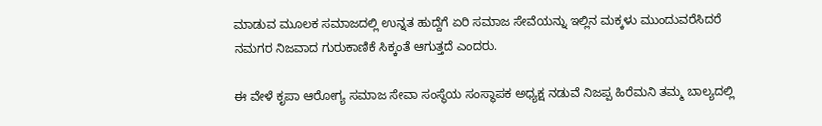ಮಾಡುವ ಮೂಲಕ ಸಮಾಜದಲ್ಲಿ ಉನ್ನತ ಹುದ್ದೆಗೆ ಏರಿ ಸಮಾಜ ಸೇವೆಯನ್ನು ಇಲ್ಲಿನ ಮಕ್ಕಳು ಮುಂದುವರೆಸಿದರೆ ನಮಗರ ನಿಜವಾದ ಗುರುಕಾಣಿಕೆ ಸಿಕ್ಕಂತೆ ಆಗುತ್ತದೆ ಎಂದರು.

ಈ ವೇಳೆ ಕೃಪಾ ಆರೋಗ್ಯ ಸಮಾಜ ಸೇವಾ ಸಂಸ್ಥೆಯ ಸಂಸ್ಥಾಪಕ ಅಧ್ಯಕ್ಷ ನಡುವೆ ನಿಜಪ್ಪ ಹಿರೆಮನಿ ತಮ್ಮ ಬಾಲ್ಯದಲ್ಲಿ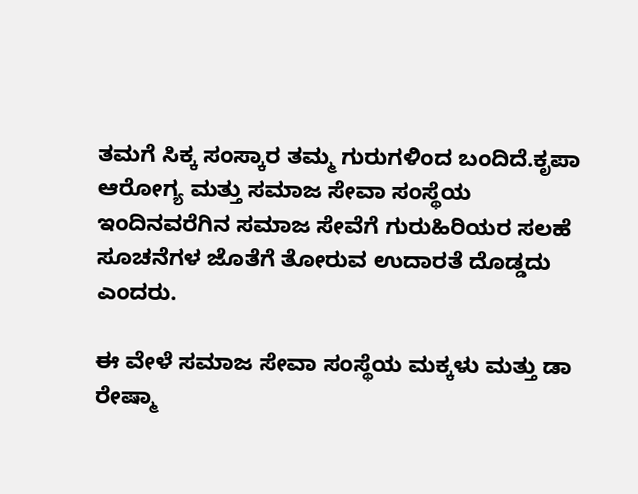ತಮಗೆ ಸಿಕ್ಕ ಸಂಸ್ಕಾರ ತಮ್ಮ ಗುರುಗಳಿಂದ ಬಂದಿದೆ.ಕೃಪಾ ಆರೋಗ್ಯ ಮತ್ತು ಸಮಾಜ ಸೇವಾ ಸಂಸ್ಥೆಯ ಇಂದಿನವರೆಗಿನ ಸಮಾಜ ಸೇವೆಗೆ ಗುರುಹಿರಿಯರ ಸಲಹೆ ಸೂಚನೆಗಳ ಜೊತೆಗೆ ತೋರುವ ಉದಾರತೆ ದೊಡ್ಡದು ಎಂದರು.

ಈ ವೇಳೆ ಸಮಾಜ ಸೇವಾ ಸಂಸ್ಥೆಯ ಮಕ್ಕಳು ಮತ್ತು ಡಾ ರೇಷ್ಮಾ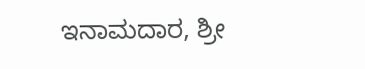ಇನಾಮದಾರ, ಶ್ರೀ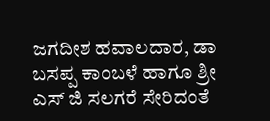ಜಗದೀಶ ಹವಾಲದಾರ, ಡಾ ಬಸಪ್ಪ ಕಾಂಬಳೆ ಹಾಗೂ ಶ್ರೀ ಎಸ್ ಜಿ ಸಲಗರೆ ಸೇರಿದಂತೆ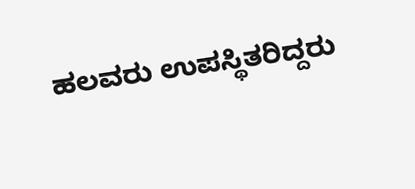ಹಲವರು ಉಪಸ್ಥಿತರಿದ್ದರು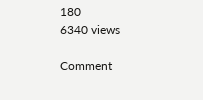180
6340 views

Comment